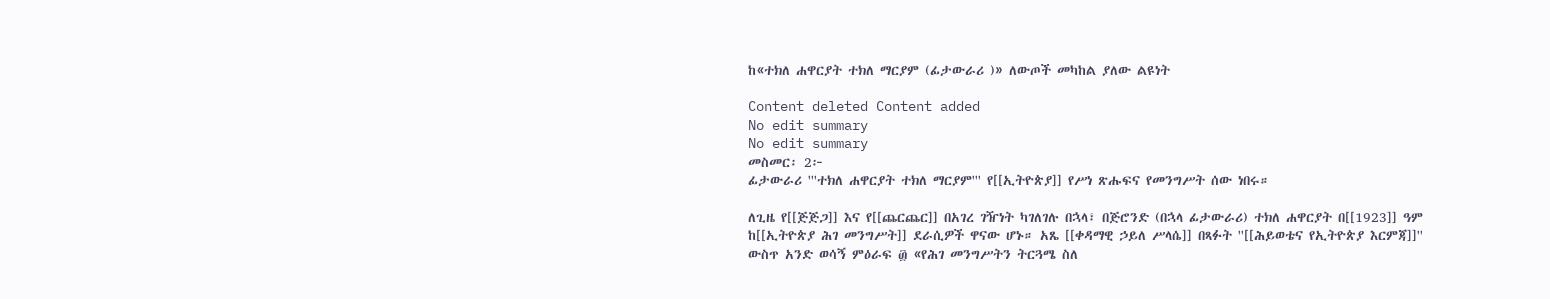ከ«ተክለ ሐዋርያት ተክለ ማርያም (ፊታውራሪ )» ለውጦች መካከል ያለው ልዩነት

Content deleted Content added
No edit summary
No edit summary
መስመር፡ 2፦
ፊታውራሪ '''ተክለ ሐዋርያት ተክለ ማርያም''' የ[[ኢትዮጵያ]] የሥነ ጽሑፍና የመንግሥት ሰው ነበሩ።

ለጊዜ የ[[ጅጅጋ]] እና የ[[ጨርጨር]] በአገረ ገዥነት ካገለገሉ በኋላ፣ በጅሮንድ (በኋላ ፊታውራሪ) ተክለ ሐዋርያት በ[[1923]] ዓም ከ[[ኢትዮጵያ ሕገ መንግሥት]] ደራሲዎች ዋናው ሆኑ። አጼ [[ቀዳማዊ ኃይለ ሥላሴ]] በጻፉት ''[[ሕይወቴና የኢትዮጵያ እርምጃ]]'' ውስጥ አንድ ወሳኝ ምዕራፍ ፴ «የሕገ መንግሥትን ትርጓሜ ስለ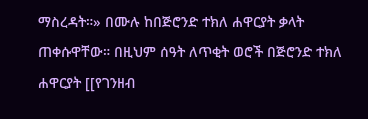ማስረዳት።» በሙሉ ከበጅሮንድ ተክለ ሐዋርያት ቃላት ጠቀሱዋቸው። በዚህም ሰዓት ለጥቂት ወሮች በጅሮንድ ተክለ ሐዋርያት [[የገንዘብ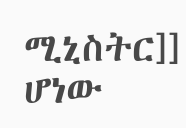ሚኒስትር]] ሆነው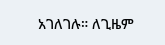አገለገሉ። ለጊዜም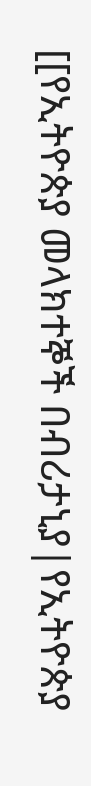[[የኢትዮጵያ መላክተኞች በብሪታኒያ|የኢትዮጵያ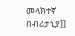መላክተኛ በብሪታኒያ]]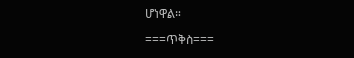ሆነዋል።

===ጥቅስ===